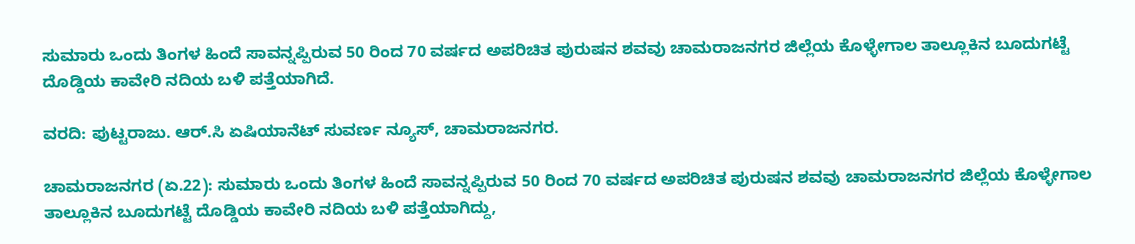ಸುಮಾರು ಒಂದು ತಿಂಗಳ ಹಿಂದೆ ಸಾವನ್ನಪ್ಪಿರುವ 50 ರಿಂದ 70 ವರ್ಷದ ಅಪರಿಚಿತ ಪುರುಷನ ಶವವು ಚಾಮರಾಜನಗರ ಜಿಲ್ಲೆಯ ಕೊಳ್ಳೇಗಾಲ ತಾಲ್ಲೂಕಿನ ಬೂದುಗಟ್ಟೆ ದೊಡ್ಡಿಯ ಕಾವೇರಿ ನದಿಯ ಬಳಿ ಪತ್ತೆಯಾಗಿದೆ.

ವರದಿ: ಪುಟ್ಟರಾಜು. ಆರ್.ಸಿ ಏಷಿಯಾನೆಟ್ ಸುವರ್ಣ ನ್ಯೂಸ್, ಚಾಮರಾಜನಗರ.

ಚಾಮರಾಜನಗರ (ಏ.22): ಸುಮಾರು ಒಂದು ತಿಂಗಳ ಹಿಂದೆ ಸಾವನ್ನಪ್ಪಿರುವ 50 ರಿಂದ 70 ವರ್ಷದ ಅಪರಿಚಿತ ಪುರುಷನ ಶವವು ಚಾಮರಾಜನಗರ ಜಿಲ್ಲೆಯ ಕೊಳ್ಳೇಗಾಲ ತಾಲ್ಲೂಕಿನ ಬೂದುಗಟ್ಟೆ ದೊಡ್ಡಿಯ ಕಾವೇರಿ ನದಿಯ ಬಳಿ ಪತ್ತೆಯಾಗಿದ್ದು,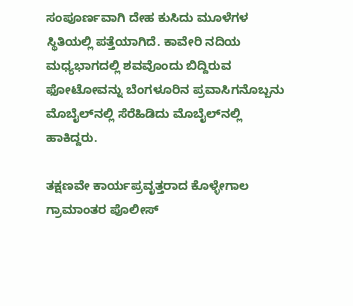ಸಂಪೂರ್ಣವಾಗಿ ದೇಹ ಕುಸಿದು ಮೂಳೆಗಳ ಸ್ಥಿತಿಯಲ್ಲಿ ಪತ್ತೆಯಾಗಿದೆ. ಕಾವೇರಿ ನದಿಯ ಮಧ್ಯಭಾಗದಲ್ಲಿ ಶವವೊಂದು ಬಿದ್ದಿರುವ ಫೋಟೋವನ್ನು ಬೆಂಗಳೂರಿನ ಪ್ರವಾಸಿಗನೊಬ್ಬನು ಮೊಬೈಲ್‌ನಲ್ಲಿ ಸೆರೆಹಿಡಿದು ಮೊಬೈಲ್‌ನಲ್ಲಿ ಹಾಕಿದ್ದರು.

ತಕ್ಷಣವೇ ಕಾರ್ಯಪ್ರವೃತ್ತರಾದ ಕೊಳ್ಳೇಗಾಲ ಗ್ರಾಮಾಂತರ ಪೊಲೀಸ್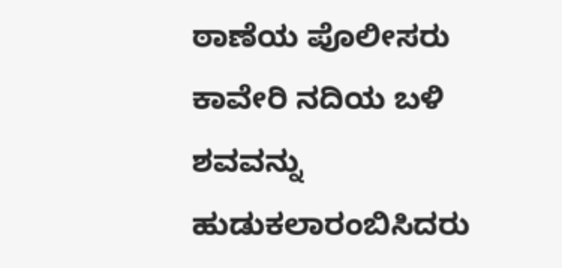ಠಾಣೆಯ ಪೊಲೀಸರು ಕಾವೇರಿ ನದಿಯ ಬಳಿ ಶವವನ್ನು ಹುಡುಕಲಾರಂಬಿಸಿದರು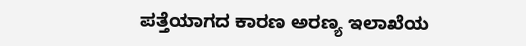ಪತ್ತೆಯಾಗದ ಕಾರಣ ಅರಣ್ಯ ಇಲಾಖೆಯ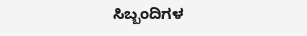ಸಿಬ್ಬಂದಿಗಳ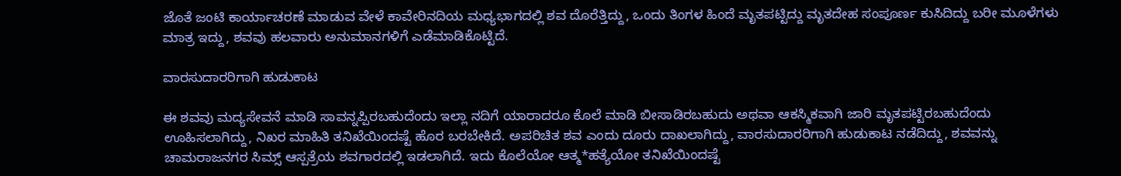ಜೊತೆ ಜಂಟಿ ಕಾರ್ಯಾಚರಣೆ ಮಾಡುವ ವೇಳೆ ಕಾವೇರಿನದಿಯ ಮಧ್ಯಭಾಗದಲ್ಲಿ ಶವ ದೊರೆತ್ತಿದ್ದು, ಒಂದು ತಿಂಗಳ ಹಿಂದೆ ಮೃತಪಟ್ಟಿದ್ದು ಮೃತದೇಹ ಸಂಪೂರ್ಣ ಕುಸಿದಿದ್ದು ಬರೀ ಮೂಳೆಗಳು ಮಾತ್ರ ಇದ್ದು, ಶವವು ಹಲವಾರು ಅನುಮಾನಗಳಿಗೆ ಎಡೆಮಾಡಿಕೊಟ್ಟಿದೆ.

ವಾರಸುದಾರರಿಗಾಗಿ ಹುಡುಕಾಟ

ಈ ಶವವು ಮದ್ಯಸೇವನೆ ಮಾಡಿ ಸಾವನ್ನಪ್ಪಿರಬಹುದೆಂದು ಇಲ್ಲಾ ನದಿಗೆ ಯಾರಾದರೂ ಕೊಲೆ ಮಾಡಿ ಬೀಸಾಡಿರಬಹುದು ಅಥವಾ ಆಕಸ್ಮಿಕವಾಗಿ ಜಾರಿ ಮೃತಪಟ್ಟಿರಬಹುದೆಂದು ಊಹಿಸಲಾಗಿದ್ದು, ನಿಖರ ಮಾಹಿತಿ ತನಿಖೆಯಿಂದಷ್ಟೆ ಹೊರ ಬರಬೇಕಿದೆ. ಅಪರಿಚಿತ ಶವ ಎಂದು ದೂರು ದಾಖಲಾಗಿದ್ದು, ವಾರಸುದಾರರಿಗಾಗಿ ಹುಡುಕಾಟ ನಡೆದಿದ್ದು, ಶವವನ್ನು ಚಾಮರಾಜನಗರ ಸಿಮ್ಸ್ ಆಸ್ಪತ್ರೆಯ ಶವಗಾರದಲ್ಲಿ ಇಡಲಾಗಿದೆ. ಇದು ಕೊಲೆಯೋ ಆತ್ಮ*ಹತ್ಯೆಯೋ ತನಿಖೆಯಿಂದಷ್ಟೆ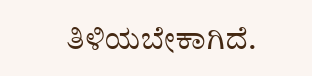ತಿಳಿಯಬೇಕಾಗಿದೆ.